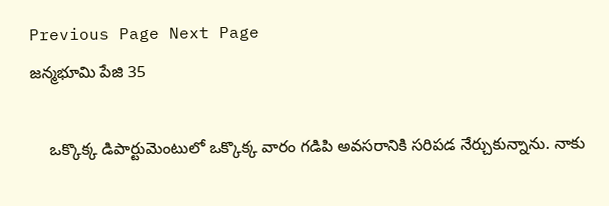Previous Page Next Page
జన్మభూమి పేజి 35

    ఒక్కొక్క డిపార్టుమెంటులో ఒక్కొక్క వారం గడిపి అవసరానికి సరిపడ నేర్చుకున్నాను. నాకు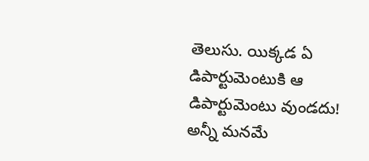తెలుసు. యిక్కడ ఏ డిపార్టుమెంటుకి ఆ డిపార్టుమెంటు వుండదు! అన్నీ మనమే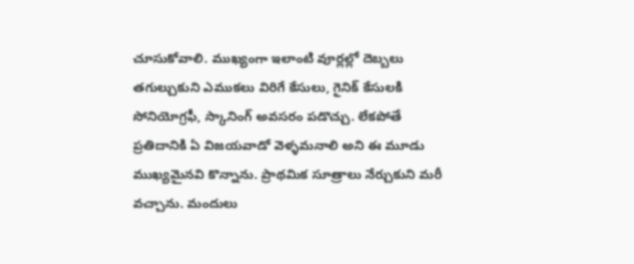చూసుకోవాలి. ముఖ్యంగా ఇలాంటి వూర్లల్లో దెబ్బలు తగుల్చుకుని ఎముకలు విరిగే కేసులు, గైనిక్ కేసులకి సోనియోగ్రఫీ, స్కానింగ్ అవసరం పడొచ్చు. లేకపోతే ప్రతిదానికి ఏ విజయవాడో వెళ్ళమనాలి అని ఈ మూడు ముఖ్యమైనవి కొన్నాను. ప్రాథమిక సూత్రాలు నేర్చుకుని మరీ వచ్చాను. మందులు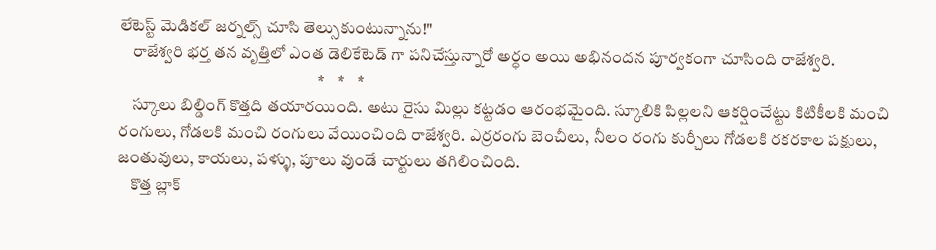లేటెస్ట్ మెడికల్ జర్నల్స్ చూసి తెల్సుకుంటున్నాను!"
    రాజేశ్వరి భర్త తన వృత్తిలో ఎంత డెలికేటెడ్ గా పనిచేస్తున్నారో అర్ధం అయి అభినందన పూర్వకంగా చూసింది రాజేశ్వరి.
                                                            *    *    *
    స్కూలు బిల్డింగ్ కొత్తది తయారయింది. అటు రైసు మిల్లు కట్టడం ఆరంభమైంది. స్కూలికి పిల్లలని ఆకర్షించేట్టు కిటికీలకి మంచి రంగులు, గోడలకి మంచి రంగులు వేయించింది రాజేశ్వరి. ఎర్రరంగు బెంచీలు, నీలం రంగు కుర్చీలు గోడలకి రకరకాల పక్షులు, జంతువులు, కాయలు, పళ్ళు, పూలు వుండే చార్టులు తగిలించింది.
    కొత్త బ్లాక్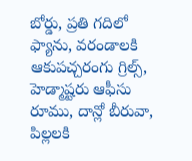బోర్డు, ప్రతి గదిలో ఫ్యాను, వరండాలకి ఆకుపచ్చరంగు గ్రిల్స్, హెడ్మాష్టరు ఆఫీసు రూము, దాన్లో బీరువా, పిల్లలకి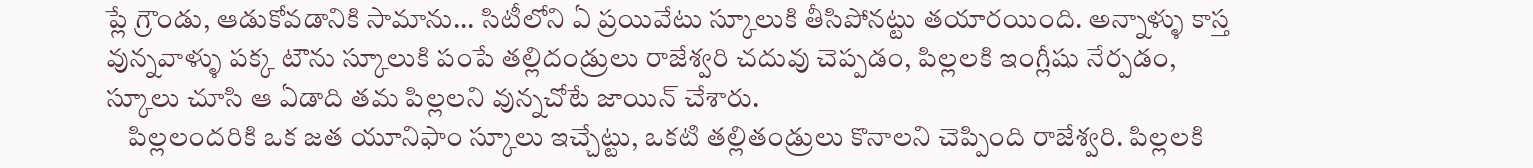ప్లే గ్రౌండు, ఆడుకోవడానికి సామాను... సిటీలోని ఏ ప్రయివేటు స్కూలుకి తీసిపోనట్టు తయారయింది. అన్నాళ్ళు కాస్త వున్నవాళ్ళు పక్క టౌను స్కూలుకి పంపే తల్లిదండ్రులు రాజేశ్వరి చదువు చెప్పడం, పిల్లలకి ఇంగ్లీషు నేర్పడం, స్కూలు చూసి ఆ ఏడాది తమ పిల్లలని వున్నచోటే జాయిన్ చేశారు.
    పిల్లలందరికి ఒక జత యూనిఫాం స్కూలు ఇచ్చేట్టు, ఒకటి తల్లితండ్రులు కొనాలని చెప్పింది రాజేశ్వరి. పిల్లలకి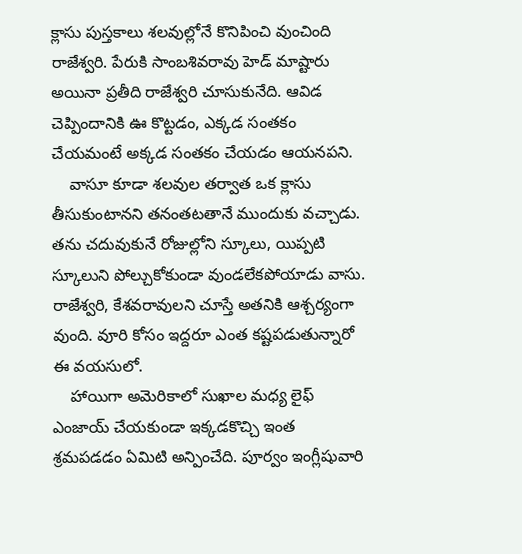క్లాసు పుస్తకాలు శలవుల్లోనే కొనిపించి వుంచింది రాజేశ్వరి. పేరుకి సాంబశివరావు హెడ్ మాష్టారు అయినా ప్రతీది రాజేశ్వరి చూసుకునేది. ఆవిడ చెప్పిందానికి ఊ కొట్టడం, ఎక్కడ సంతకం చేయమంటే అక్కడ సంతకం చేయడం ఆయనపని.
    వాసూ కూడా శలవుల తర్వాత ఒక క్లాసు తీసుకుంటానని తనంతటతానే ముందుకు వచ్చాడు. తను చదువుకునే రోజుల్లోని స్కూలు, యిప్పటి స్కూలుని పోల్చుకోకుండా వుండలేకపోయాడు వాసు. రాజేశ్వరి, కేశవరావులని చూస్తే అతనికి ఆశ్చర్యంగా వుంది. వూరి కోసం ఇద్దరూ ఎంత కష్టపడుతున్నారో ఈ వయసులో.
    హాయిగా అమెరికాలో సుఖాల మధ్య లైఫ్ ఎంజాయ్ చేయకుండా ఇక్కడకొచ్చి ఇంత శ్రమపడడం ఏమిటి అన్పించేది. పూర్వం ఇంగ్లీషువారి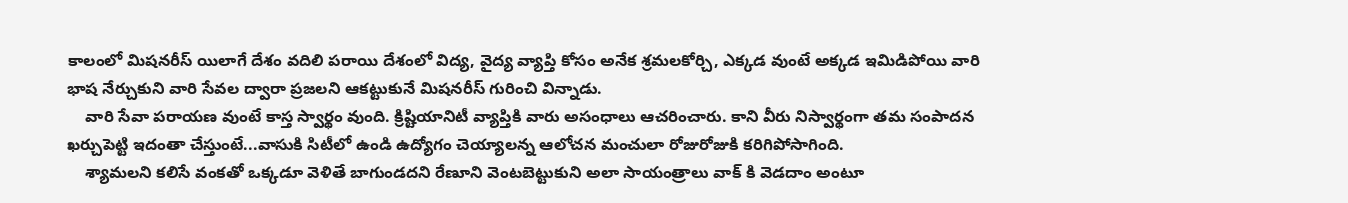కాలంలో మిషనరీస్ యిలాగే దేశం వదిలి పరాయి దేశంలో విద్య, వైద్య వ్యాప్తి కోసం అనేక శ్రమలకోర్చి, ఎక్కడ వుంటే అక్కడ ఇమిడిపోయి వారి భాష నేర్చుకుని వారి సేవల ద్వారా ప్రజలని ఆకట్టుకునే మిషనరీస్ గురించి విన్నాడు.
    వారి సేవా పరాయణ వుంటే కాస్త స్వార్థం వుంది. క్రిష్టియానిటీ వ్యాప్తికి వారు అసంధాలు ఆచరించారు. కాని వీరు నిస్వార్థంగా తమ సంపాదన ఖర్చుపెట్టి ఇదంతా చేస్తుంటే...వాసుకి సిటీలో ఉండి ఉద్యోగం చెయ్యాలన్న ఆలోచన మంచులా రోజురోజుకి కరిగిపోసాగింది.
    శ్యామలని కలిసే వంకతో ఒక్కడూ వెళితే బాగుండదని రేణూని వెంటబెట్టుకుని అలా సాయంత్రాలు వాక్ కి వెడదాం అంటూ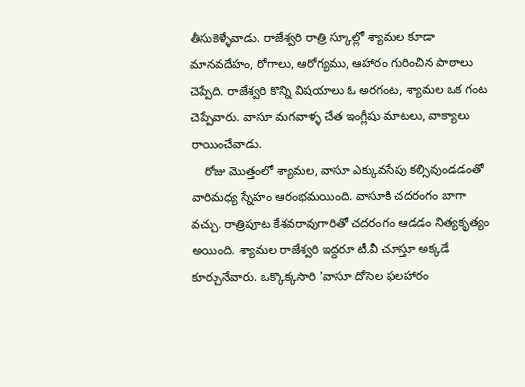తీసుకెళ్ళేవాడు. రాజేశ్వరి రాత్రి స్కూల్లో శ్యామల కూడా మానవదేహం, రోగాలు, ఆరోగ్యము, ఆహారం గురించిన పాఠాలు చెప్పేది. రాజేశ్వరి కొన్ని విషయాలు ఓ అరగంట, శ్యామల ఒక గంట చెప్పేవారు. వాసూ మగవాళ్ళ చేత ఇంగ్లీషు మాటలు, వాక్యాలు రాయించేవాడు.
    రోజు మొత్తంలో శ్యామల, వాసూ ఎక్కువసేపు కల్సివుండడంతో వారిమధ్య స్నేహం ఆరంభమయింది. వాసూకి చదరంగం బాగా వచ్చు. రాత్రిపూట కేశవరావుగారితో చదరంగం ఆడడం నిత్యకృత్యం అయింది. శ్యామల రాజేశ్వరి ఇద్దరూ టీ.వీ చూస్తూ అక్కడే కూర్చునేవారు. ఒక్కొక్కసారి 'వాసూ దోసెల ఫలహారం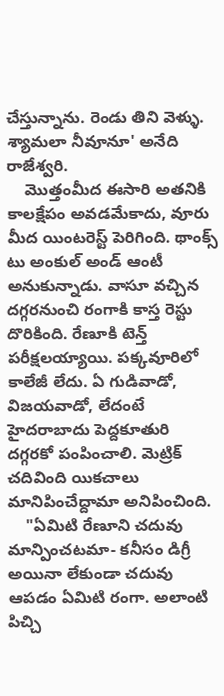చేస్తున్నాను. రెండు తిని వెళ్ళు. శ్యామలా నీవూనూ' అనేది రాజేశ్వరి.
    మొత్తంమీద ఈసారి అతనికి కాలక్షేపం అవడమేకాదు, వూరు మీద యింటరెస్ట్ పెరిగింది. థాంక్స్ టు అంకుల్ అండ్ ఆంటీ అనుకున్నాడు. వాసూ వచ్చిన దగ్గరనుంచి రంగాకి కాస్త రెస్టు దొరికింది. రేణూకి టెన్త్ పరీక్షలయ్యాయి. పక్కవూరిలో కాలేజీ లేదు. ఏ గుడివాడో, విజయవాడో, లేదంటే హైదరాబాదు పెద్దకూతురి దగ్గరకో పంపించాలి. మెట్రిక్ చదివింది యికచాలు మానిపించేద్దామా అనిపించింది.
    "ఏమిటి రేణూని చదువు మాన్పించటమా- కనీసం డిగ్రీ అయినా లేకుండా చదువు ఆపడం ఏమిటి రంగా. అలాంటి పిచ్చి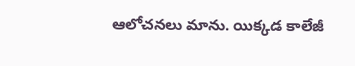ఆలోచనలు మాను. యిక్కడ కాలేజీ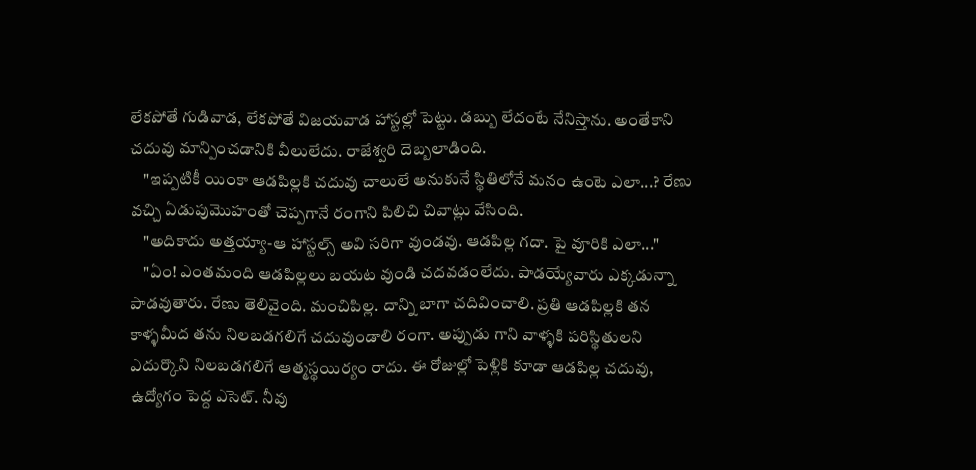లేకపోతే గుడివాడ, లేకపోతే విజయవాడ హాస్టల్లో పెట్టు. డబ్బు లేదంటే నేనిస్తాను. అంతేకాని చదువు మాన్పించడానికి వీలులేదు. రాజేశ్వరి దెబ్బలాడింది.
    "ఇప్పటికీ యింకా ఆడపిల్లకి చదువు చాలులే అనుకునే స్థితిలోనే మనం ఉంటె ఎలా...? రేణు వచ్చి ఏడుపుమొహంతో చెప్పగానే రంగాని పిలిచి చివాట్లు వేసింది.
    "అదికాదు అత్తయ్యా-ఆ హాస్టల్స్ అవి సరిగా వుండవు. ఆడపిల్ల గదా. పై వూరికి ఎలా..."
    "ఏం! ఎంతమంది ఆడపిల్లలు బయట వుండి చదవడంలేదు. పాడయ్యేవారు ఎక్కడున్నా పాడవుతారు. రేణు తెలివైంది. మంచిపిల్ల. దాన్ని బాగా చదివించాలి. ప్రతి ఆడపిల్లకి తన కాళ్ళమీద తను నిలబడగలిగే చదువుండాలి రంగా. అప్పుడు గాని వాళ్ళకి పరిస్థితులని ఎదుర్కొని నిలబడగలిగే ఆత్మస్థయిర్యం రాదు. ఈ రోజుల్లో పెళ్లికి కూడా ఆడపిల్ల చదువు, ఉద్యోగం పెద్ద ఎసెట్. నీవు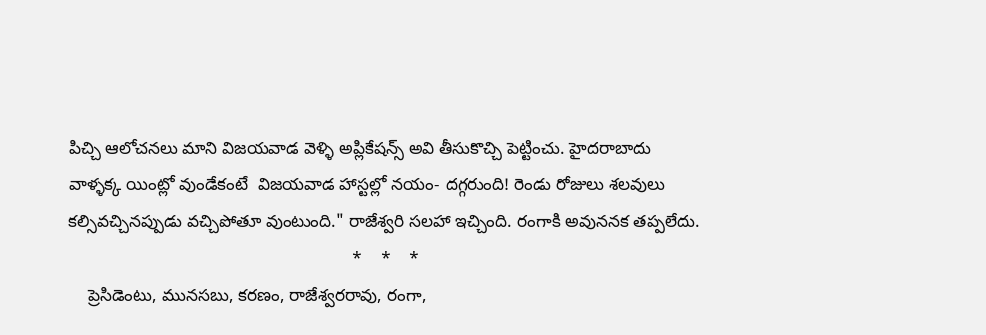పిచ్చి ఆలోచనలు మాని విజయవాడ వెళ్ళి అప్లికేషన్స్ అవి తీసుకొచ్చి పెట్టించు. హైదరాబాదు వాళ్ళక్క యింట్లో వుండేకంటే  విజయవాడ హాస్టల్లో నయం- దగ్గరుంది! రెండు రోజులు శలవులు కల్సివచ్చినప్పుడు వచ్చిపోతూ వుంటుంది." రాజేశ్వరి సలహా ఇచ్చింది. రంగాకి అవుననక తప్పలేదు.
                                                           *    *    *
    ప్రెసిడెంటు, మునసబు, కరణం, రాజేశ్వరరావు, రంగా,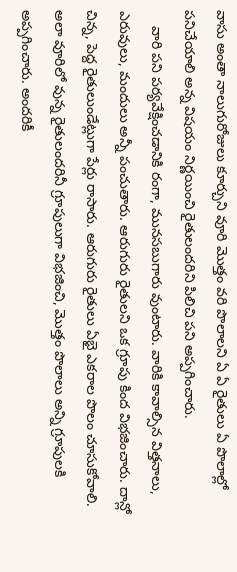వాసు అంతా నాలుగురోజులు కూర్చుని వూరి మొత్తం వరి పొలాలని ఏ ఏ రైతులు ఏ పొలాల్లో పనిచేయాలి అన్న విషయం నిర్ణయించి రైతులందరిని పిలిచి పని అప్పగించారు.
    వారి పని పర్యవేక్షించడానికి రంగా, మునసబుగారు వుంటారు. వారికి కావాల్సిన విత్తనాలు, ఎరువులు, మందులు అన్నీ పంచుతారు. ఆరుగురు రైతులని ఒక గ్రూపు కింద విభజించారు. దాన్లో చిన్న, పెద్ద రైతులుండేట్లుగా పేర్లు రాసారు. ఆరుగురు రైతులు ఏభై ఎకరాల పొలం చూసుకోవాలి. అలా వూరిలో వున్న రైతులందరినీ గ్రూపులుగా విభజించి, మొత్తం పొలాలు అన్ని గ్రూపులకి అప్పగించారు. అందరికీ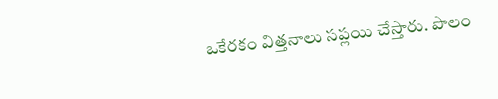ఒకేరకం విత్తనాలు సప్లయి చేస్తారు. పొలం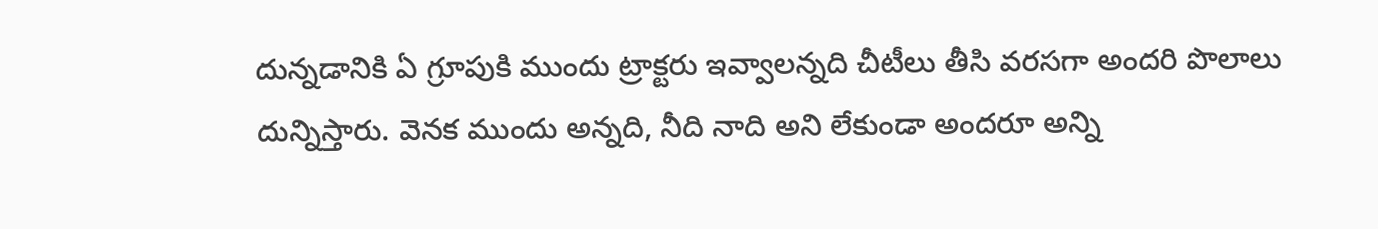దున్నడానికి ఏ గ్రూపుకి ముందు ట్రాక్టరు ఇవ్వాలన్నది చీటీలు తీసి వరసగా అందరి పొలాలు దున్నిస్తారు. వెనక ముందు అన్నది, నీది నాది అని లేకుండా అందరూ అన్ని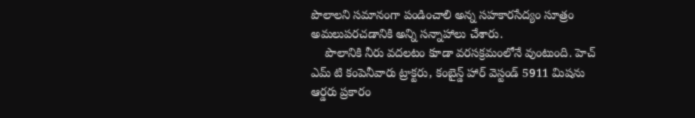పొలాలని సమానంగా పండించాలి అన్న సహకారసేద్యం సూత్రం అమలుపరచడానికి అన్ని సన్నాహాలు చేశారు.
    పొలానికి నీరు వదలటం కూడా వరసక్రమంలోనే వుంటుంది. హెచ్ ఎమ్ టి కంపెనీవారు ట్రాక్టరు, కంబైన్డ్ హార్ వెస్టండ్ 5911 మిషను ఆర్డరు ప్రకారం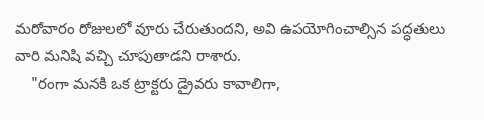మరోవారం రోజులలో వూరు చేరుతుందని, అవి ఉపయోగించాల్సిన పద్ధతులు వారి మనిషి వచ్చి చూపుతాడని రాశారు.
    "రంగా మనకి ఒక ట్రాక్టరు డ్రైవరు కావాలిగా,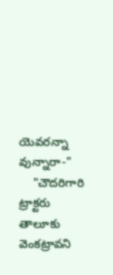యెవరన్నా వున్నారా-"
    "చౌదరిగారి ట్రాక్టరు తాలూకు వెంకట్రావని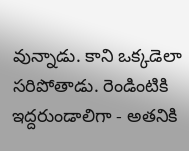వున్నాడు. కాని ఒక్కడెలా సరిపోతాడు. రెండింటికి ఇద్దరుండాలిగా - అతనికి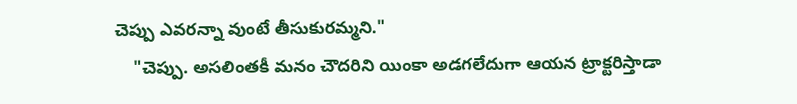చెప్పు ఎవరన్నా వుంటే తీసుకురమ్మని."
    "చెప్పు. అసలింతకీ మనం చౌదరిని యింకా అడగలేదుగా ఆయన ట్రాక్టరిస్తాడా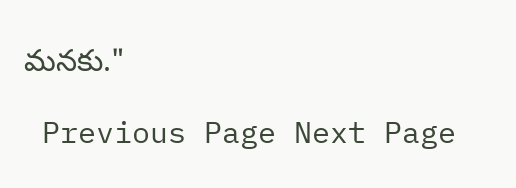మనకు."

 Previous Page Next Page